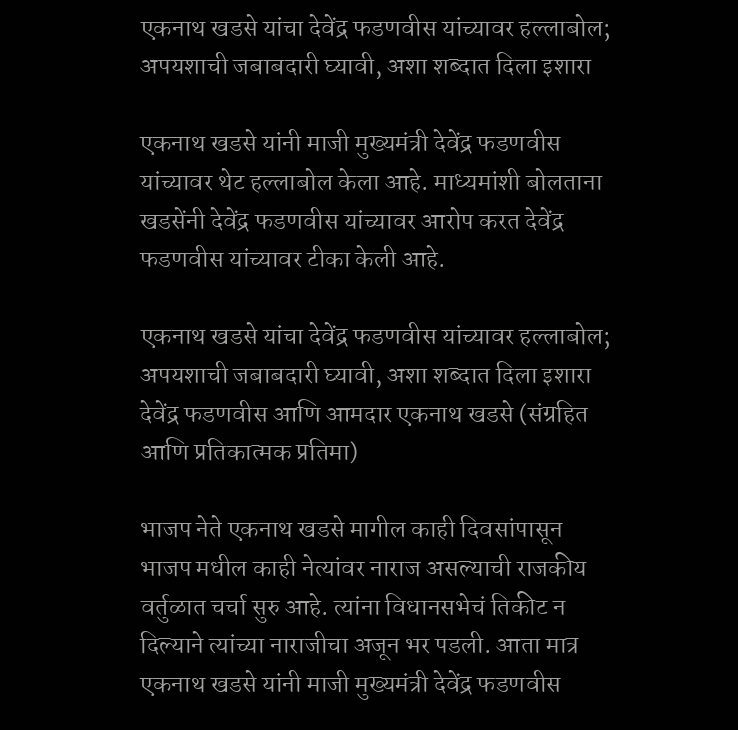एकनाथ खडसे यांचा देवेंद्र फडणवीस यांच्यावर हल्लाबोल; अपयशाची जबाबदारी घ्यावी, अशा शब्दात दिला इशारा

एकनाथ खडसे यांनी माजी मुख्यमंत्री देवेंद्र फडणवीस यांच्यावर थेट हल्लाबोल केला आहे. माध्यमांशी बोलताना खडसेंनी देवेंद्र फडणवीस यांच्यावर आरोप करत देवेंद्र फडणवीस यांच्यावर टीका केली आहे.

एकनाथ खडसे यांचा देवेंद्र फडणवीस यांच्यावर हल्लाबोल; अपयशाची जबाबदारी घ्यावी, अशा शब्दात दिला इशारा
देवेंद्र फडणवीस आणि आमदार एकनाथ खडसे (संग्रहित आणि प्रतिकात्मक प्रतिमा)

भाजप नेते एकनाथ खडसे मागील काही दिवसांपासून भाजप मधील काही नेत्यांवर नाराज असल्याची राजकीय वर्तुळात चर्चा सुरु आहे. त्यांना विधानसभेचं तिकीट न दिल्याने त्यांच्या नाराजीचा अजून भर पडली. आता मात्र एकनाथ खडसे यांनी माजी मुख्यमंत्री देवेंद्र फडणवीस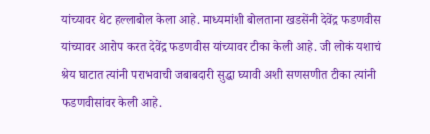यांच्यावर थेट हल्लाबोल केला आहे. माध्यमांशी बोलताना खडसेंनी देवेंद्र फडणवीस यांच्यावर आरोप करत देवेंद्र फडणवीस यांच्यावर टीका केली आहे. जी लोकं यशाचं श्रेय घाटात त्यांनी पराभवाची जबाबदारी सुद्धा घ्यावी अशी सणसणीत टीका त्यांनी फडणवीसांवर केली आहे.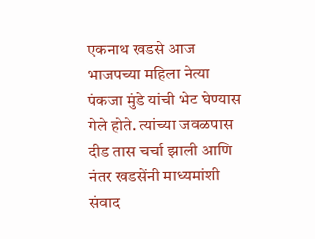एकनाथ खडसे आज भाजपच्या महिला नेत्या पंकजा मुंडे यांची भेट घेण्यास गेले होते. त्यांच्या जवळपास  दीड तास चर्चा झाली आणि नंतर खडसेंनी माध्यमांशी संवाद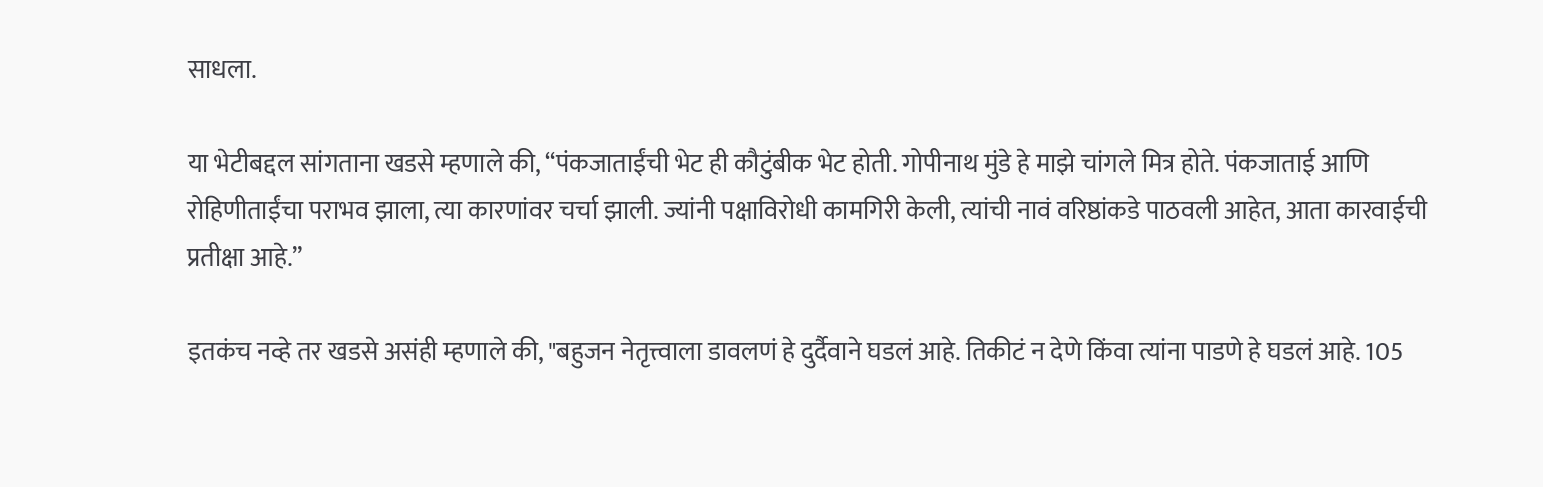साधला.

या भेटीबद्दल सांगताना खडसे म्हणाले की, “पंकजाताईंची भेट ही कौटुंबीक भेट होती. गोपीनाथ मुंडे हे माझे चांगले मित्र होते. पंकजाताई आणि रोहिणीताईंचा पराभव झाला, त्या कारणांवर चर्चा झाली. ज्यांनी पक्षाविरोधी कामगिरी केली, त्यांची नावं वरिष्ठांकडे पाठवली आहेत, आता कारवाईची प्रतीक्षा आहे.”

इतकंच नव्हे तर खडसे असंही म्हणाले की, "बहुजन नेतृत्त्वाला डावलणं हे दुर्दैवाने घडलं आहे. तिकीटं न देणे किंवा त्यांना पाडणे हे घडलं आहे. 105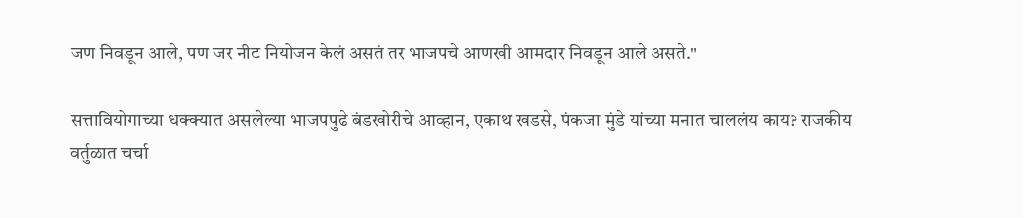जण निवडून आले, पण जर नीट नियोजन केलं असतं तर भाजपचे आणखी आमदार निवडून आले असते."

सत्तावियोगाच्या धक्क्यात असलेल्या भाजपपुढे बंडखोरीचे आव्हान, एकाथ खडसे, पंकजा मुंडे यांच्या मनात चाललंय काय? राजकीय वर्तुळात चर्चा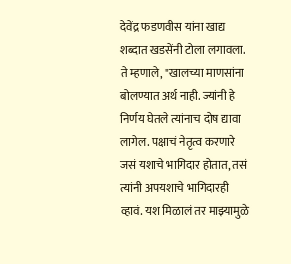देवेंद्र फडणवीस यांना खाद्य शब्दात खडसेंनी टोला लगावला. ते म्हणाले, "खालच्या माणसांना बोलण्यात अर्थ नाही. ज्यांनी हे निर्णय घेतले त्यांनाच दोष द्यावा लागेल. पक्षाचं नेतृत्व करणारे जसं यशाचे भागिदार होतात, तसं त्यांनी अपयशाचे भागिदारही व्हावं. यश मिळालं तर माझ्यामुळे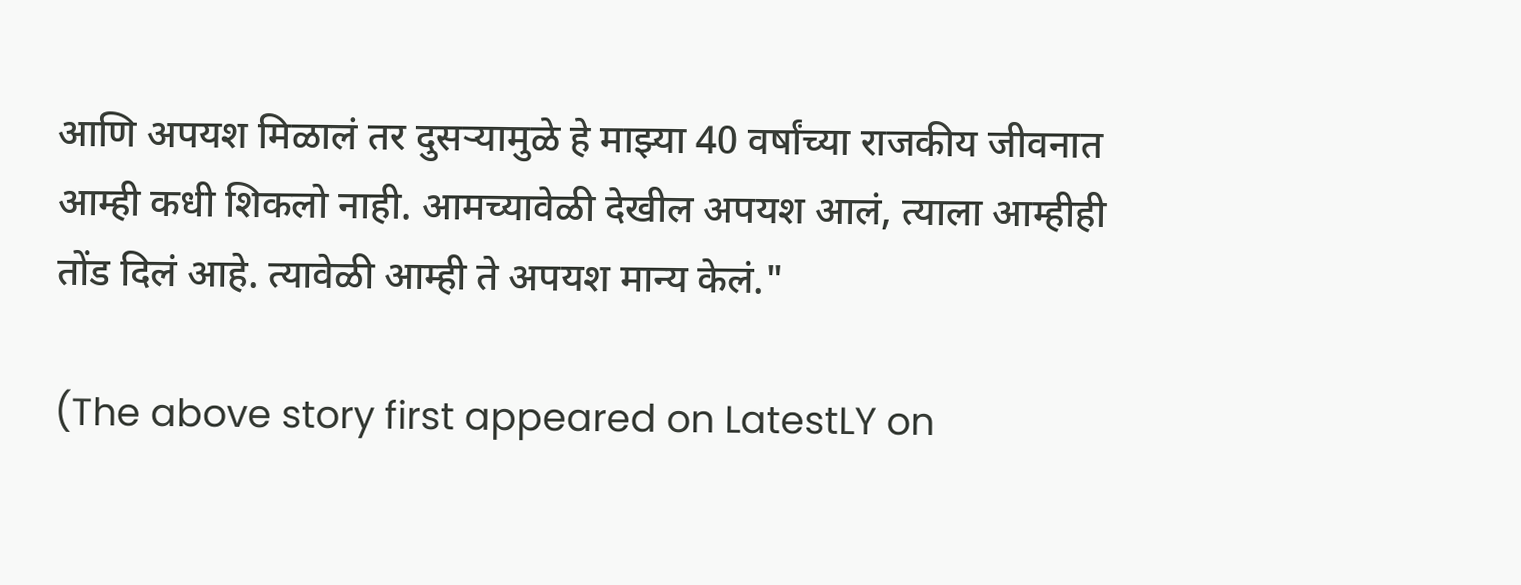आणि अपयश मिळालं तर दुसऱ्यामुळे हे माझ्या 40 वर्षांच्या राजकीय जीवनात आम्ही कधी शिकलो नाही. आमच्यावेळी देखील अपयश आलं, त्याला आम्हीही तोंड दिलं आहे. त्यावेळी आम्ही ते अपयश मान्य केलं."

(The above story first appeared on LatestLY on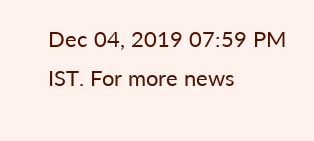Dec 04, 2019 07:59 PM IST. For more news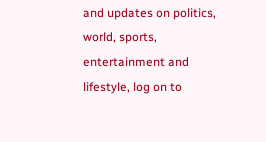and updates on politics, world, sports, entertainment and lifestyle, log on to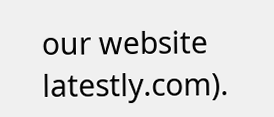our website latestly.com).